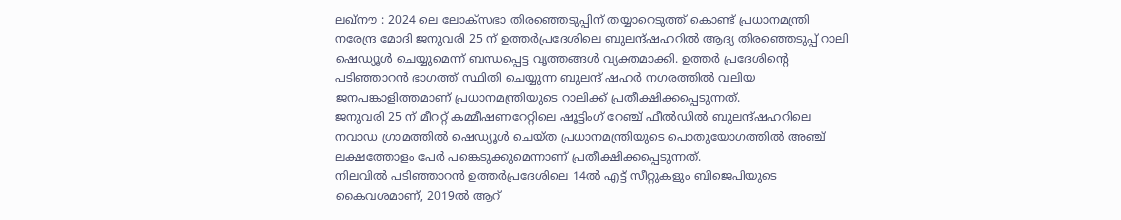ലഖ്നൗ : 2024 ലെ ലോക്സഭാ തിരഞ്ഞെടുപ്പിന് തയ്യാറെടുത്ത് കൊണ്ട് പ്രധാനമന്ത്രി നരേന്ദ്ര മോദി ജനുവരി 25 ന് ഉത്തർപ്രദേശിലെ ബുലന്ദ്ഷഹറിൽ ആദ്യ തിരഞ്ഞെടുപ്പ് റാലി ഷെഡ്യൂൾ ചെയ്യുമെന്ന് ബന്ധപ്പെട്ട വൃത്തങ്ങൾ വ്യക്തമാക്കി. ഉത്തർ പ്രദേശിന്റെ പടിഞ്ഞാറൻ ഭാഗത്ത് സ്ഥിതി ചെയ്യുന്ന ബുലന്ദ് ഷഹർ നഗരത്തിൽ വലിയ ജനപങ്കാളിത്തമാണ് പ്രധാനമന്ത്രിയുടെ റാലിക്ക് പ്രതീക്ഷിക്കപ്പെടുന്നത്.
ജനുവരി 25 ന് മീററ്റ് കമ്മീഷണറേറ്റിലെ ഷൂട്ടിംഗ് റേഞ്ച് ഫീൽഡിൽ ബുലന്ദ്ഷഹറിലെ നവാഡ ഗ്രാമത്തിൽ ഷെഡ്യൂൾ ചെയ്ത പ്രധാനമന്ത്രിയുടെ പൊതുയോഗത്തിൽ അഞ്ച് ലക്ഷത്തോളം പേർ പങ്കെടുക്കുമെന്നാണ് പ്രതീക്ഷിക്കപ്പെടുന്നത്.
നിലവിൽ പടിഞ്ഞാറൻ ഉത്തർപ്രദേശിലെ 14ൽ എട്ട് സീറ്റുകളും ബിജെപിയുടെ കൈവശമാണ്, 2019ൽ ആറ്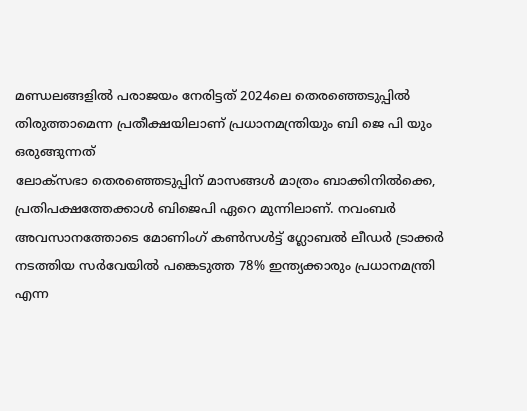മണ്ഡലങ്ങളിൽ പരാജയം നേരിട്ടത് 2024ലെ തെരഞ്ഞെടുപ്പിൽ തിരുത്താമെന്ന പ്രതീക്ഷയിലാണ് പ്രധാനമന്ത്രിയും ബി ജെ പി യും ഒരുങ്ങുന്നത്
ലോക്സഭാ തെരഞ്ഞെടുപ്പിന് മാസങ്ങൾ മാത്രം ബാക്കിനിൽക്കെ, പ്രതിപക്ഷത്തേക്കാൾ ബിജെപി ഏറെ മുന്നിലാണ്. നവംബർ അവസാനത്തോടെ മോണിംഗ് കൺസൾട്ട് ഗ്ലോബൽ ലീഡർ ട്രാക്കർ നടത്തിയ സർവേയിൽ പങ്കെടുത്ത 78% ഇന്ത്യക്കാരും പ്രധാനമന്ത്രി എന്ന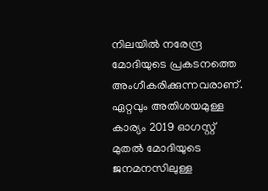നിലയിൽ നരേന്ദ്ര മോദിയുടെ പ്രകടനത്തെ അംഗീകരിക്കുന്നവരാണ്. ഏറ്റവും അതിശയമുള്ള കാര്യം 2019 ഓഗസ്റ്റ് മുതൽ മോദിയുടെ ജനമനസിലുള്ള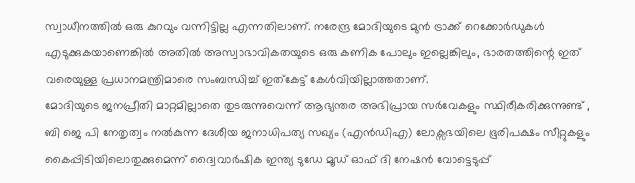സ്വാധീനത്തിൽ ഒരു കുറവും വന്നിട്ടില്ല എന്നതിലാണ്. നരേന്ദ്ര മോദിയുടെ മുൻ ട്രാക്ക് റെക്കോർഡുകൾ എടുക്കുകയാണെങ്കിൽ അതിൽ അസ്വാഭാവികതയുടെ ഒരു കണിക പോലും ഇല്ലെങ്കിലും, ഭാരതത്തിന്റെ ഇത് വരെയുള്ള പ്രധാനമന്ത്രിമാരെ സംബന്ധിച്ച് ഇത്കേട്ട് കേൾവിയില്ലാത്തതാണ്.
മോദിയുടെ ജനപ്രീതി മാറ്റമില്ലാതെ തുടരുന്നുവെന്ന് ആഭ്യന്തര അഭിപ്രായ സർവേകളും സ്ഥിരീകരിക്കുന്നുണ്ട് , ബി ജെ പി നേതൃത്വം നൽകുന്ന ദേശീയ ജനാധിപത്യ സഖ്യം (എൻഡിഎ) ലോക്സഭയിലെ ഭൂരിപക്ഷം സീറ്റുകളും കൈപ്പിടിയിലൊതുക്കുമെന്ന് ദ്വൈവാർഷിക ഇന്ത്യ ടുഡേ മൂഡ് ഓഫ് ദി നേഷൻ വോട്ടെടുപ്പ്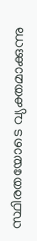സ്ഥിരതയോടെ വ്യക്തമാക്കുന്നു